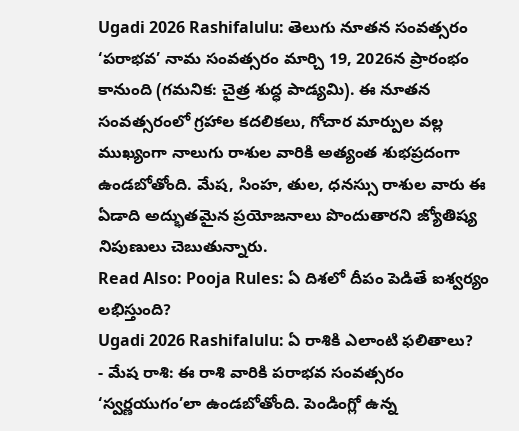Ugadi 2026 Rashifalulu: తెలుగు నూతన సంవత్సరం ‘పరాభవ’ నామ సంవత్సరం మార్చి 19, 2026న ప్రారంభం కానుంది (గమనిక: చైత్ర శుద్ధ పాడ్యమి). ఈ నూతన సంవత్సరంలో గ్రహాల కదలికలు, గోచార మార్పుల వల్ల ముఖ్యంగా నాలుగు రాశుల వారికి అత్యంత శుభప్రదంగా ఉండబోతోంది. మేష, సింహ, తుల, ధనస్సు రాశుల వారు ఈ ఏడాది అద్భుతమైన ప్రయోజనాలు పొందుతారని జ్యోతిష్య నిపుణులు చెబుతున్నారు.
Read Also: Pooja Rules: ఏ దిశలో దీపం పెడితే ఐశ్వర్యం లభిస్తుంది?
Ugadi 2026 Rashifalulu: ఏ రాశికి ఎలాంటి ఫలితాలు?
- మేష రాశి: ఈ రాశి వారికి పరాభవ సంవత్సరం ‘స్వర్ణయుగం’లా ఉండబోతోంది. పెండింగ్లో ఉన్న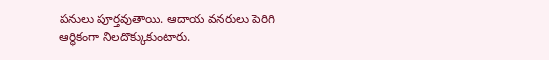పనులు పూర్తవుతాయి. ఆదాయ వనరులు పెరిగి ఆర్థికంగా నిలదొక్కుకుంటారు.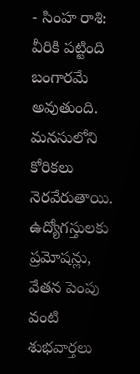- సింహ రాశి: వీరికి పట్టింది బంగారమే అవుతుంది. మనసులోని కోరికలు నెరవేరుతాయి. ఉద్యోగస్తులకు ప్రమోషన్లు, వేతన పెంపు వంటి శుభవార్తలు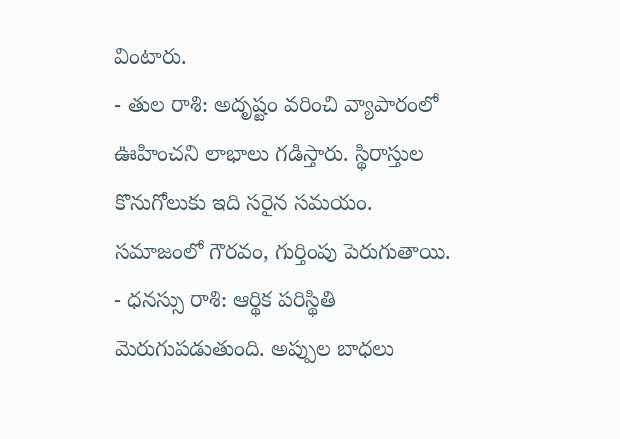వింటారు.
- తుల రాశి: అదృష్టం వరించి వ్యాపారంలో ఊహించని లాభాలు గడిస్తారు. స్థిరాస్తుల కొనుగోలుకు ఇది సరైన సమయం. సమాజంలో గౌరవం, గుర్తింపు పెరుగుతాయి.
- ధనస్సు రాశి: ఆర్థిక పరిస్థితి మెరుగుపడుతుంది. అప్పుల బాధలు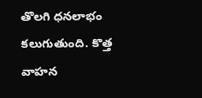తొలగి ధనలాభం కలుగుతుంది. కొత్త వాహన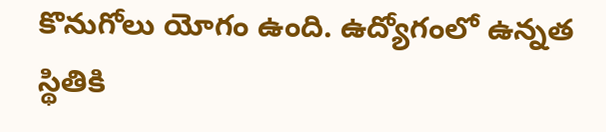కొనుగోలు యోగం ఉంది. ఉద్యోగంలో ఉన్నత స్థితికి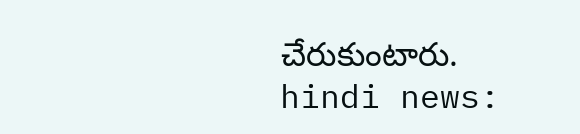చేరుకుంటారు.
hindi news: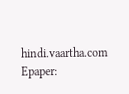hindi.vaartha.com
Epaper: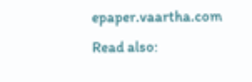epaper.vaartha.com
Read also: